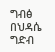ግብፅ በህዳሴ ግድብ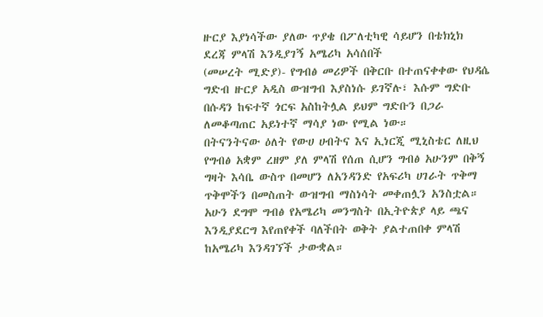ዙርያ እያነሳችው ያለው ጥያቄ በፖለቲካዊ ሳይሆን በቴክኒክ ደረጃ ምላሽ እንዲያገኝ አሜሪካ አሳሰበች
(መሠረት ሚድያ)- የግብፅ መሪዎች በቅርቡ በተጠናቀቀው የህዳሴ ግድብ ዙርያ አዲስ ውዝግብ እያስነሱ ይገኛሉ፣ እሱም ግድቡ በሱዳን ከፍተኛ ጎርፍ አስከትሏል ይህም ግድቡን በጋራ ለመቆጣጠር አይነተኛ ማሳያ ነው የሚል ነው።
በትናንትናው ዕለት የውሀ ሀብትና እና ኢነርጂ ሚኒስቴር ለዚህ የግብፅ አቋም ረዘም ያለ ምላሽ የሰጠ ሲሆን ግብፅ አሁንም በቅኝ ግዛት እሳቤ ውስጥ በመሆን ለአንዳንድ የአፍሪካ ሀገራት ጥቅማ ጥቅሞችን በመስጠት ውዝግብ ማስነሳት መቀጠሏን አንስቷል።
አሁን ደግሞ ግብፅ የአሜሪካ መንግስት በኢትዮጵያ ላይ ጫና እንዲያደርግ እየጠየቀች ባለችበት ወቅት ያልተጠበቀ ምላሽ ከአሜሪካ እንዳገኘች ታውቋል።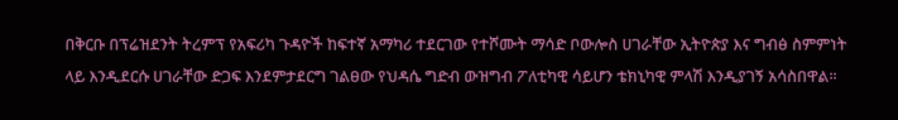በቅርቡ በፕሬዝደንት ትረምፕ የአፍሪካ ጉዳዮች ከፍተኛ አማካሪ ተደርገው የተሾሙት ማሳድ ቦውሎስ ሀገራቸው ኢትዮጵያ እና ግብፅ ስምምነት ላይ እንዲደርሱ ሀገራቸው ድጋፍ እንደምታደርግ ገልፀው የህዳሴ ግድብ ውዝግብ ፖለቲካዊ ሳይሆን ቴክኒካዊ ምላሽ እንዲያገኝ አሳስበዋል።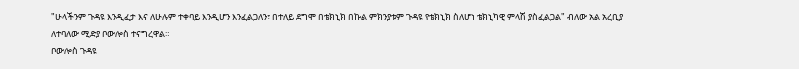"ሁላችንም ጉዳዩ እንዲፈታ እና ለሁሉም ተቀባይ እንዲሆን እንፈልጋለን፣ በተለይ ደግሞ በቴክኒክ በኩል ምክንያቱም ጉዳዩ የቴክኒክ ስለሆነ ቴክኒካዊ ምላሽ ያስፈልጋል" ብለው አል አረቢያ ለተባለው ሚድያ ቦውሎስ ተናግረዋል።
ቦውሎስ ጉዳዩ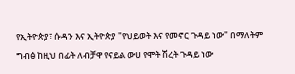የኢትዮጵያ፣ ሱዳን እና ኢትዮጵያ "የህይወት እና የመኖር ጉዳይ ነው" በማለትም ግብፅ ከዚህ በፊት ለብቻዋ የናይል ውሀ የሞት ሽረት ጉዳይ ነው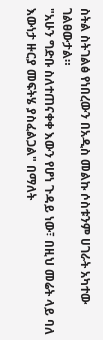ስትል ስትገልፅ የነበረውን በአዲስ መልኩ ሶስቱንም ሀገራት አካተው ገልፀውታል።
"አሁን ግድቡ ስለተጠናቀቀ እውን የሆነ ጉዳይ ነው፣ በዚህ መሬት ላይ ባለ እውነታ ዙርያ መፍትሄ ያስፈልጋል" በማለት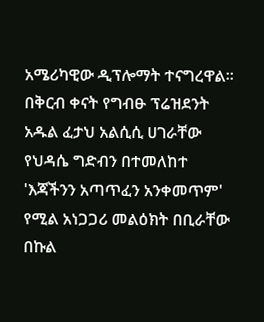አሜሪካዊው ዲፕሎማት ተናግረዋል።
በቅርብ ቀናት የግብፁ ፕሬዝደንት አዱል ፈታህ አልሲሲ ሀገራቸው የህዳሴ ግድብን በተመለከተ 'እጃችንን አጣጥፈን አንቀመጥም' የሚል አነጋጋሪ መልዕክት በቢራቸው በኩል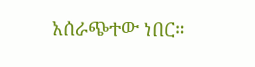አሰራጭተው ነበር።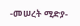-መሠረት ሚድያ-